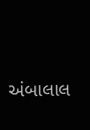અંબાલાલ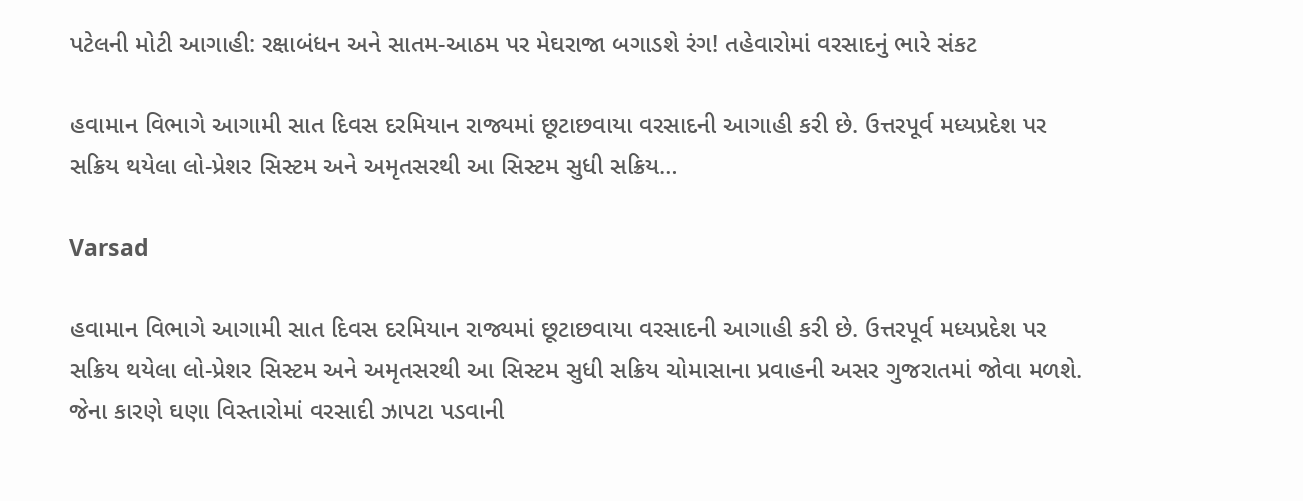પટેલની મોટી આગાહી: રક્ષાબંધન અને સાતમ-આઠમ પર મેઘરાજા બગાડશે રંગ! તહેવારોમાં વરસાદનું ભારે સંકટ

હવામાન વિભાગે આગામી સાત દિવસ દરમિયાન રાજ્યમાં છૂટાછવાયા વરસાદની આગાહી કરી છે. ઉત્તરપૂર્વ મધ્યપ્રદેશ પર સક્રિય થયેલા લો-પ્રેશર સિસ્ટમ અને અમૃતસરથી આ સિસ્ટમ સુધી સક્રિય…

Varsad

હવામાન વિભાગે આગામી સાત દિવસ દરમિયાન રાજ્યમાં છૂટાછવાયા વરસાદની આગાહી કરી છે. ઉત્તરપૂર્વ મધ્યપ્રદેશ પર સક્રિય થયેલા લો-પ્રેશર સિસ્ટમ અને અમૃતસરથી આ સિસ્ટમ સુધી સક્રિય ચોમાસાના પ્રવાહની અસર ગુજરાતમાં જોવા મળશે. જેના કારણે ઘણા વિસ્તારોમાં વરસાદી ઝાપટા પડવાની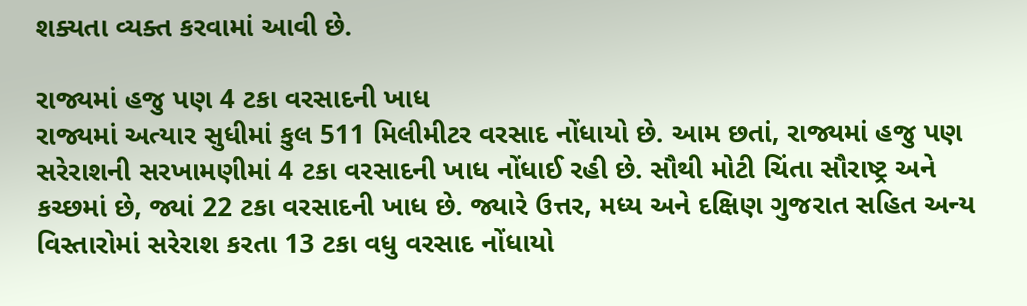શક્યતા વ્યક્ત કરવામાં આવી છે.

રાજ્યમાં હજુ પણ 4 ટકા વરસાદની ખાધ
રાજ્યમાં અત્યાર સુધીમાં કુલ 511 મિલીમીટર વરસાદ નોંધાયો છે. આમ છતાં, રાજ્યમાં હજુ પણ સરેરાશની સરખામણીમાં 4 ટકા વરસાદની ખાધ નોંધાઈ રહી છે. સૌથી મોટી ચિંતા સૌરાષ્ટ્ર અને કચ્છમાં છે, જ્યાં 22 ટકા વરસાદની ખાધ છે. જ્યારે ઉત્તર, મધ્ય અને દક્ષિણ ગુજરાત સહિત અન્ય વિસ્તારોમાં સરેરાશ કરતા 13 ટકા વધુ વરસાદ નોંધાયો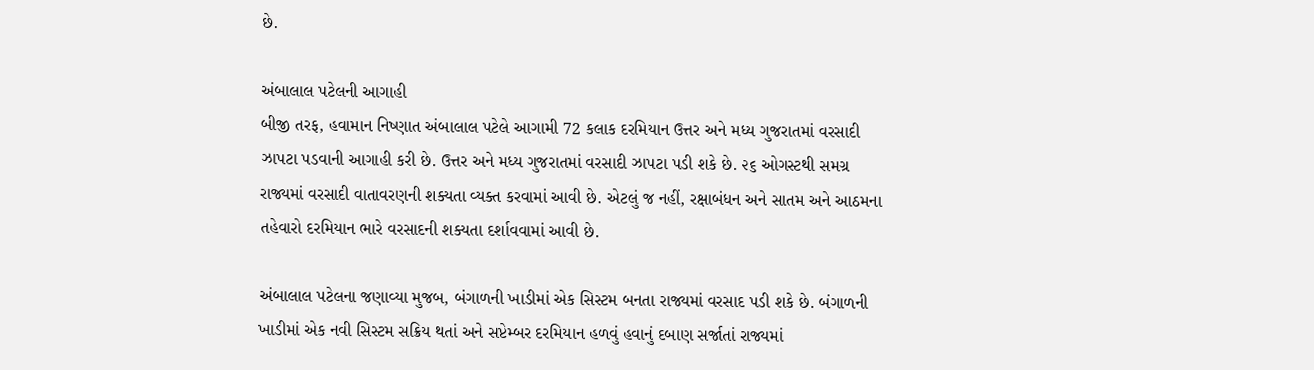છે.

અંબાલાલ પટેલની આગાહી
બીજી તરફ, હવામાન નિષ્ણાત અંબાલાલ પટેલે આગામી 72 કલાક દરમિયાન ઉત્તર અને મધ્ય ગુજરાતમાં વરસાદી ઝાપટા પડવાની આગાહી કરી છે. ઉત્તર અને મધ્ય ગુજરાતમાં વરસાદી ઝાપટા પડી શકે છે. ૨૬ ઓગસ્ટથી સમગ્ર રાજ્યમાં વરસાદી વાતાવરણની શક્યતા વ્યક્ત કરવામાં આવી છે. એટલું જ નહીં, રક્ષાબંધન અને સાતમ અને આઠમના તહેવારો દરમિયાન ભારે વરસાદની શક્યતા દર્શાવવામાં આવી છે.

અંબાલાલ પટેલના જણાવ્યા મુજબ, બંગાળની ખાડીમાં એક સિસ્ટમ બનતા રાજ્યમાં વરસાદ પડી શકે છે. બંગાળની ખાડીમાં એક નવી સિસ્ટમ સક્રિય થતાં અને સપ્ટેમ્બર દરમિયાન હળવું હવાનું દબાણ સર્જાતાં રાજ્યમાં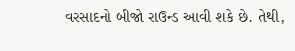વરસાદનો બીજો રાઉન્ડ આવી શકે છે. તેથી,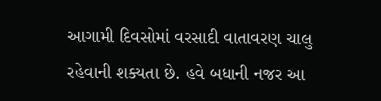આગામી દિવસોમાં વરસાદી વાતાવરણ ચાલુ રહેવાની શક્યતા છે. હવે બધાની નજર આ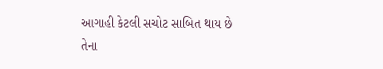આગાહી કેટલી સચોટ સાબિત થાય છે તેના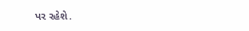પર રહેશે.